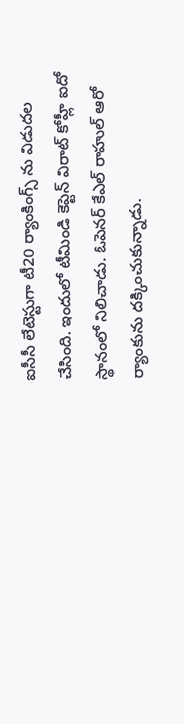ఐసీసీ లేటెస్టుగా టీ20 ర్యాంకింగ్స్ ను విడుదల చేసింది. ఇందులో టీమిండి కెప్టెన్ విరాట్ కోహ్లీ ఐదో స్థానంలో నిలిచాడు. ఓపెనర్ కేఎల్ రాహుల్ ఆరో ర్యాంకును దక్కించుకున్నాడు.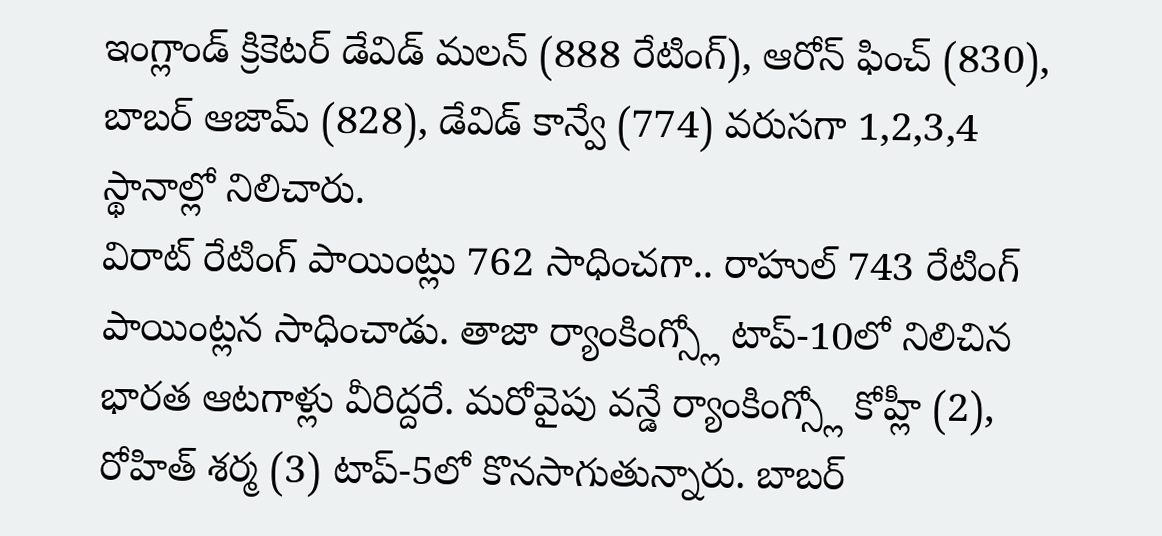ఇంగ్లాండ్ క్రికెటర్ డేవిడ్ మలన్ (888 రేటింగ్), ఆరోన్ ఫించ్ (830), బాబర్ ఆజామ్ (828), డేవిడ్ కాన్వే (774) వరుసగా 1,2,3,4 స్థానాల్లో నిలిచారు.
విరాట్ రేటింగ్ పాయింట్లు 762 సాధించగా.. రాహుల్ 743 రేటింగ్ పాయింట్లన సాధించాడు. తాజా ర్యాంకింగ్స్లో టాప్-10లో నిలిచిన భారత ఆటగాళ్లు వీరిద్దరే. మరోవైపు వన్డే ర్యాంకింగ్స్లో కోహ్లీ (2), రోహిత్ శర్మ (3) టాప్-5లో కొనసాగుతున్నారు. బాబర్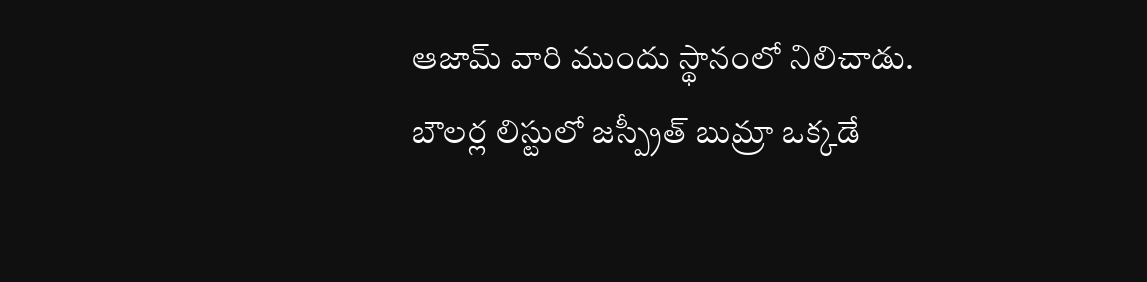ఆజామ్ వారి ముందు స్థానంలో నిలిచాడు.
బౌలర్ల లిస్టులో జస్ప్రీత్ బుమ్రా ఒక్కడే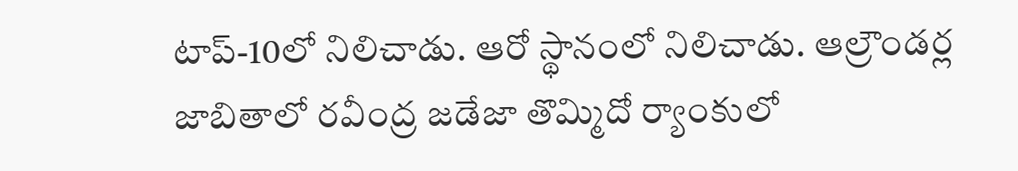టాప్-10లో నిలిచాడు. ఆరో స్థానంలో నిలిచాడు. ఆల్రౌండర్ల జాబితాలో రవీంద్ర జడేజా తొమ్మిదో ర్యాంకులో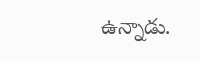ఉన్నాడు.